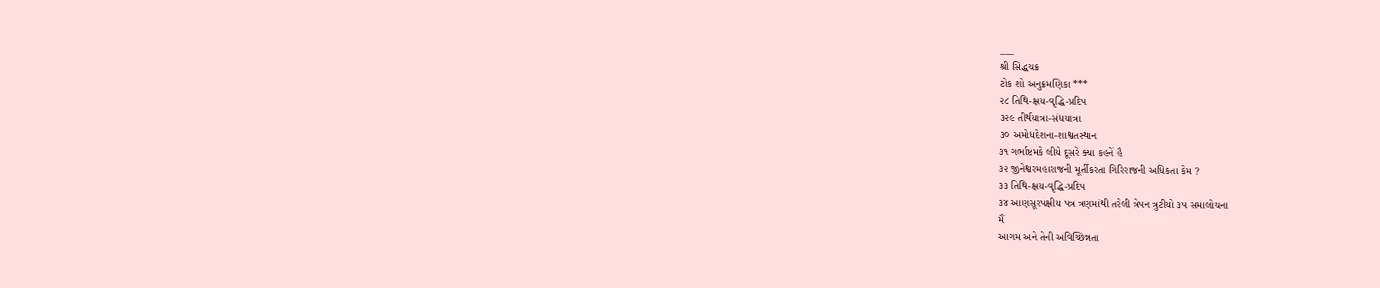___
શ્રી સિદ્ધચક્ર
ટોક શો અનુક્રમણિકા ***
૨૮ તિથિ-ક્ષય-વૃદ્ધિ-પ્રદિપ
૩૨૯ તીર્થયાત્રા-સંધયાત્રા
૩૦ અમોધદેશના-શાશ્વતસ્થાન
૩૧ ગર્ભાષ્ટમકે લીયે દૂસરે ક્યા કહનેં હૈ
૩૨ જીનેશ્વરમહારાજની મૂર્તીકરતા ગિરિરાજની અધિકતા કેમ ?
૩૩ તિથિ-ક્ષય-વૃદ્ધિ-પ્રદિપ
૩૪ આણસૂરપક્ષીય પત્ર ત્રણમાંથી તરેલી ત્રેપન ત્રુટીયો ૩૫ સમાલોચના
મૈં
આગમ અને તેની અવિચ્છિન્નતા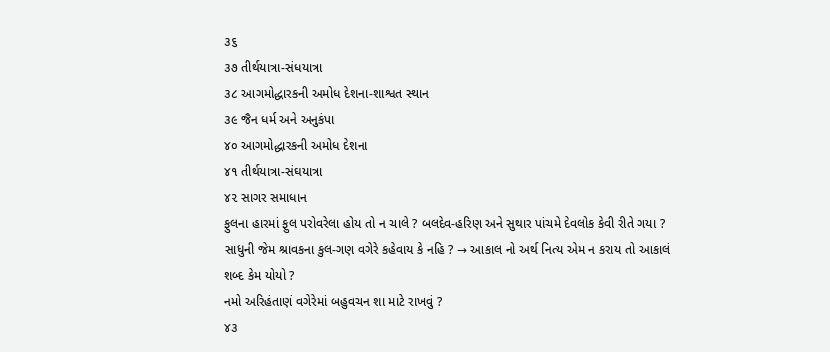૩૬
૩૭ તીર્થયાત્રા-સંધયાત્રા
૩૮ આગમોદ્ધારકની અમોધ દેશના-શાશ્વત સ્થાન
૩૯ જૈન ધર્મ અને અનુકંપા
૪૦ આગમોદ્ધારકની અમોધ દેશના
૪૧ તીર્થયાત્રા-સંઘયાત્રા
૪૨ સાગર સમાધાન
ફુલના હારમાં ફુલ પરોવરેલા હોય તો ન ચાલે ? બલદેવ-હરિણ અને સુથાર પાંચમે દેવલોક કેવી રીતે ગયા ?
સાધુની જેમ શ્રાવકના કુલ-ગણ વગેરે કહેવાય કે નહિ ? → આકાલ નો અર્થ નિત્ય એમ ન કરાય તો આકાલં શબ્દ કેમ યોયો ?
નમો અરિહંતાણં વગેરેમાં બહુવચન શા માટે રાખવું ?
૪૩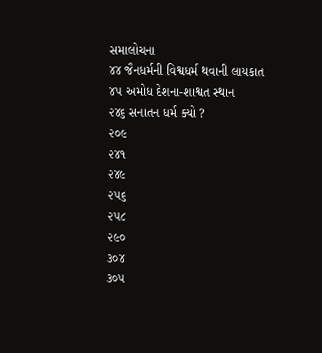સમાલોચના
૪૪ જૈનધર્મની વિશ્વધર્મ થવાની લાયકાત
૪૫ અમોધ દેશના-શાશ્વત સ્થાન
૨૪૬ સનાતન ધર્મ ક્યો ?
૨૦૯
૨૪૧
૨૪૯
૨૫૬
૨૫૮
૨૯૦
૩૦૪
૩૦૫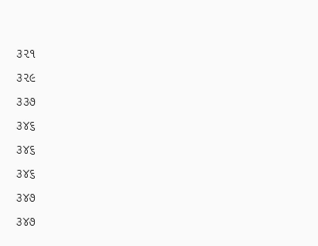૩૨૧
૩૨૯
૩૩૭
૩૪૬
૩૪૬
૩૪૬
૩૪૭
૩૪૭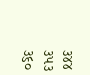૩૪૪
૩૫૩
૩૬૦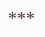***